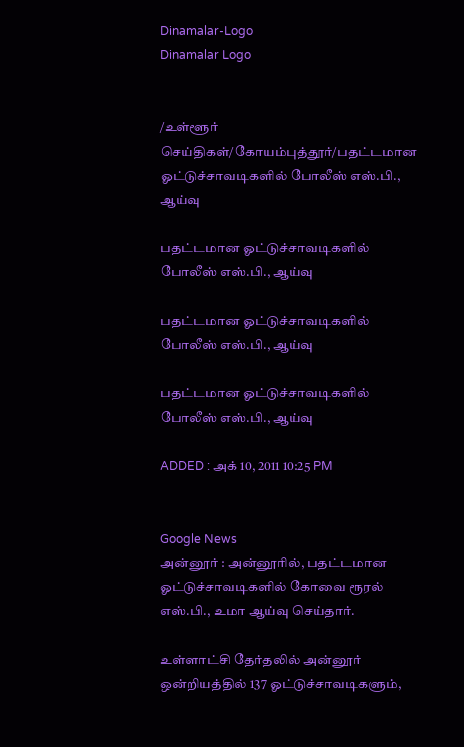Dinamalar-Logo
Dinamalar Logo


/உள்ளூர் செய்திகள்/கோயம்புத்தூர்/பதட்டமான ஓட்டுச்சாவடிகளில் போலீஸ் எஸ்.பி., ஆய்வு

பதட்டமான ஓட்டுச்சாவடிகளில் போலீஸ் எஸ்.பி., ஆய்வு

பதட்டமான ஓட்டுச்சாவடிகளில் போலீஸ் எஸ்.பி., ஆய்வு

பதட்டமான ஓட்டுச்சாவடிகளில் போலீஸ் எஸ்.பி., ஆய்வு

ADDED : அக் 10, 2011 10:25 PM


Google News
அன்னூர் : அன்னூரில், பதட்டமான ஓட்டுச்சாவடிகளில் கோவை ரூரல் எஸ்.பி., உமா ஆய்வு செய்தார்.

உள்ளாட்சி தேர்தலில் அன்னூர் ஒன்றியத்தில் 137 ஓட்டுச்சாவடிகளும்,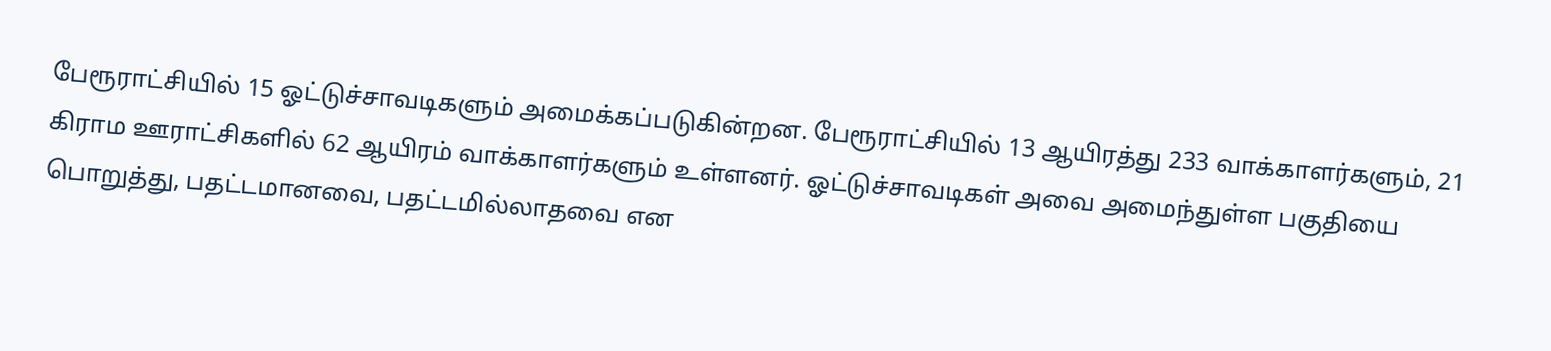பேரூராட்சியில் 15 ஓட்டுச்சாவடிகளும் அமைக்கப்படுகின்றன. பேரூராட்சியில் 13 ஆயிரத்து 233 வாக்காளர்களும், 21 கிராம ஊராட்சிகளில் 62 ஆயிரம் வாக்காளர்களும் உள்ளனர். ஓட்டுச்சாவடிகள் அவை அமைந்துள்ள பகுதியை பொறுத்து, பதட்டமானவை, பதட்டமில்லாதவை என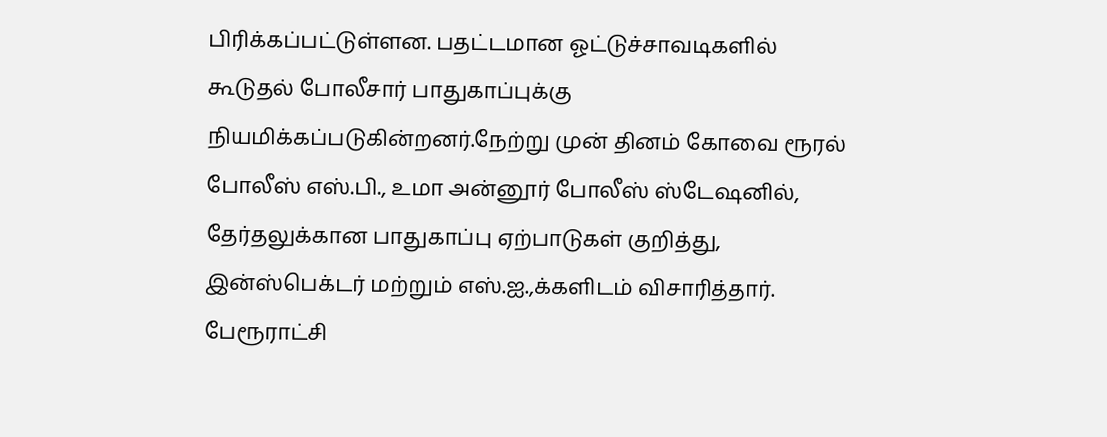பிரிக்கப்பட்டுள்ளன. பதட்டமான ஓட்டுச்சாவடிகளில் கூடுதல் போலீசார் பாதுகாப்புக்கு நியமிக்கப்படுகின்றனர்.நேற்று முன் தினம் கோவை ரூரல் போலீஸ் எஸ்.பி., உமா அன்னூர் போலீஸ் ஸ்டேஷனில், தேர்தலுக்கான பாதுகாப்பு ஏற்பாடுகள் குறித்து, இன்ஸ்பெக்டர் மற்றும் எஸ்.ஐ.,க்களிடம் விசாரித்தார். பேரூராட்சி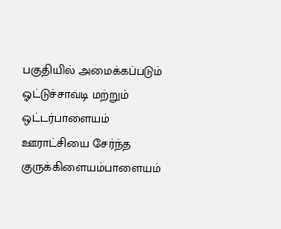பகுதியில் அமைக்கப்படும் ஓட்டுச்சாவடி மற்றும் ஒட்டர்பாளையம் ஊராட்சியை சேர்ந்த குருக்கிளையம்பாளையம்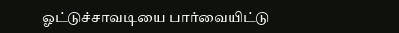ஓட்டுச்சாவடியை பார்வையிட்டு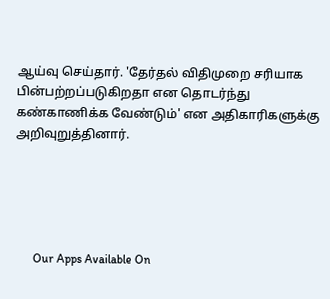ஆய்வு செய்தார். 'தேர்தல் விதிமுறை சரியாக பின்பற்றப்படுகிறதா என தொடர்ந்து கண்காணிக்க வேண்டும்' என அதிகாரிகளுக்கு அறிவுறுத்தினார்.





      Our Apps Available On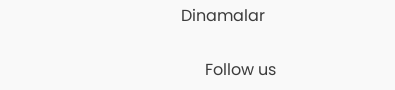Dinamalar

      Follow us